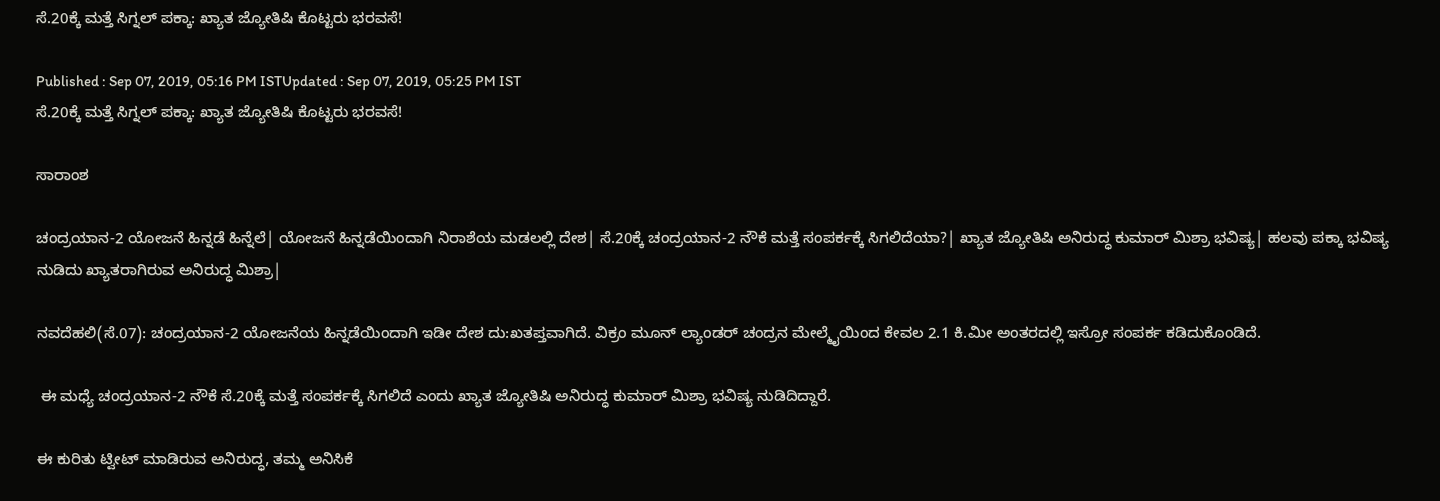ಸೆ.20ಕ್ಕೆ ಮತ್ತೆ ಸಿಗ್ನಲ್ ಪಕ್ಕಾ: ಖ್ಯಾತ ಜ್ಯೋತಿಷಿ ಕೊಟ್ಟರು ಭರವಸೆ!

Published : Sep 07, 2019, 05:16 PM ISTUpdated : Sep 07, 2019, 05:25 PM IST
ಸೆ.20ಕ್ಕೆ ಮತ್ತೆ ಸಿಗ್ನಲ್ ಪಕ್ಕಾ: ಖ್ಯಾತ ಜ್ಯೋತಿಷಿ ಕೊಟ್ಟರು ಭರವಸೆ!

ಸಾರಾಂಶ

ಚಂದ್ರಯಾನ-2 ಯೋಜನೆ ಹಿನ್ನಡೆ ಹಿನ್ನೆಲೆ| ಯೋಜನೆ ಹಿನ್ನಡೆಯಿಂದಾಗಿ ನಿರಾಶೆಯ ಮಡಲಲ್ಲಿ ದೇಶ| ಸೆ.20ಕ್ಕೆ ಚಂದ್ರಯಾನ-2 ನೌಕೆ ಮತ್ತೆ ಸಂಪರ್ಕಕ್ಕೆ ಸಿಗಲಿದೆಯಾ?| ಖ್ಯಾತ ಜ್ಯೋತಿಷಿ ಅನಿರುದ್ಧ ಕುಮಾರ್ ಮಿಶ್ರಾ ಭವಿಷ್ಯ| ಹಲವು ಪಕ್ಕಾ ಭವಿಷ್ಯ ನುಡಿದು ಖ್ಯಾತರಾಗಿರುವ ಅನಿರುದ್ಧ ಮಿಶ್ರಾ|

ನವದೆಹಲಿ(ಸೆ.07): ಚಂದ್ರಯಾನ-2 ಯೋಜನೆಯ ಹಿನ್ನಡೆಯಿಂದಾಗಿ ಇಡೀ ದೇಶ ದು:ಖತಪ್ತವಾಗಿದೆ. ವಿಕ್ರಂ ಮೂನ್ ಲ್ಯಾಂಡರ್ ಚಂದ್ರನ ಮೇಲ್ಮೈಯಿಂದ ಕೇವಲ 2.1 ಕಿ.ಮೀ ಅಂತರದಲ್ಲಿ ಇಸ್ರೋ ಸಂಪರ್ಕ ಕಡಿದುಕೊಂಡಿದೆ.

 ಈ ಮಧ್ಯೆ ಚಂದ್ರಯಾನ-2 ನೌಕೆ ಸೆ.20ಕ್ಕೆ ಮತ್ತೆ ಸಂಪರ್ಕಕ್ಕೆ ಸಿಗಲಿದೆ ಎಂದು ಖ್ಯಾತ ಜ್ಯೋತಿಷಿ ಅನಿರುದ್ಧ ಕುಮಾರ್ ಮಿಶ್ರಾ ಭವಿಷ್ಯ ನುಡಿದಿದ್ದಾರೆ.

ಈ ಕುರಿತು ಟ್ವೀಟ್ ಮಾಡಿರುವ ಅನಿರುದ್ಧ, ತಮ್ಮ ಅನಿಸಿಕೆ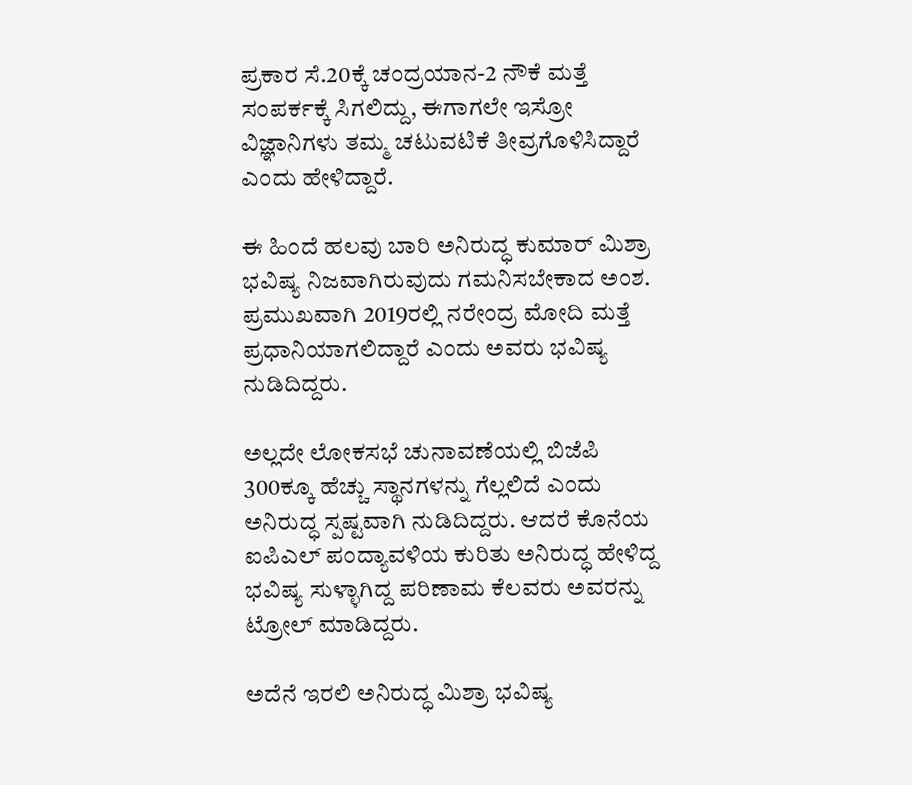ಪ್ರಕಾರ ಸೆ.20ಕ್ಕೆ ಚಂದ್ರಯಾನ-2 ನೌಕೆ ಮತ್ತೆ ಸಂಪರ್ಕಕ್ಕೆ ಸಿಗಲಿದ್ದು, ಈಗಾಗಲೇ ಇಸ್ರೋ ವಿಜ್ಞಾನಿಗಳು ತಮ್ಮ ಚಟುವಟಿಕೆ ತೀವ್ರಗೊಳಿಸಿದ್ದಾರೆ ಎಂದು ಹೇಳಿದ್ದಾರೆ.

ಈ ಹಿಂದೆ ಹಲವು ಬಾರಿ ಅನಿರುದ್ಧ ಕುಮಾರ್ ಮಿಶ್ರಾ ಭವಿಷ್ಯ ನಿಜವಾಗಿರುವುದು ಗಮನಿಸಬೇಕಾದ ಅಂಶ. ಪ್ರಮುಖವಾಗಿ 2019ರಲ್ಲಿ ನರೇಂದ್ರ ಮೋದಿ ಮತ್ತೆ ಪ್ರಧಾನಿಯಾಗಲಿದ್ದಾರೆ ಎಂದು ಅವರು ಭವಿಷ್ಯ ನುಡಿದಿದ್ದರು.

ಅಲ್ಲದೇ ಲೋಕಸಭೆ ಚುನಾವಣೆಯಲ್ಲಿ ಬಿಜೆಪಿ 300ಕ್ಕೂ ಹೆಚ್ಚು ಸ್ಥಾನಗಳನ್ನು ಗೆಲ್ಲಲಿದೆ ಎಂದು ಅನಿರುದ್ಧ ಸ್ಪಷ್ಟವಾಗಿ ನುಡಿದಿದ್ದರು. ಆದರೆ ಕೊನೆಯ ಐಪಿಎಲ್ ಪಂದ್ಯಾವಳಿಯ ಕುರಿತು ಅನಿರುದ್ಧ ಹೇಳಿದ್ದ ಭವಿಷ್ಯ ಸುಳ್ಳಾಗಿದ್ದ ಪರಿಣಾಮ ಕೆಲವರು ಅವರನ್ನು ಟ್ರೋಲ್ ಮಾಡಿದ್ದರು.

ಅದೆನೆ ಇರಲಿ ಅನಿರುದ್ಧ ಮಿಶ್ರಾ ಭವಿಷ್ಯ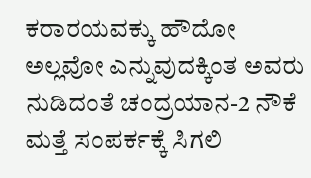ಕರಾರಯವಕ್ಕು ಹೌದೋ ಅಲ್ಲವೋ ಎನ್ನುವುದಕ್ಕಿಂತ ಅವರು ನುಡಿದಂತೆ ಚಂದ್ರಯಾನ-2 ನೌಕೆ ಮತ್ತೆ ಸಂಪರ್ಕಕ್ಕೆ ಸಿಗಲಿ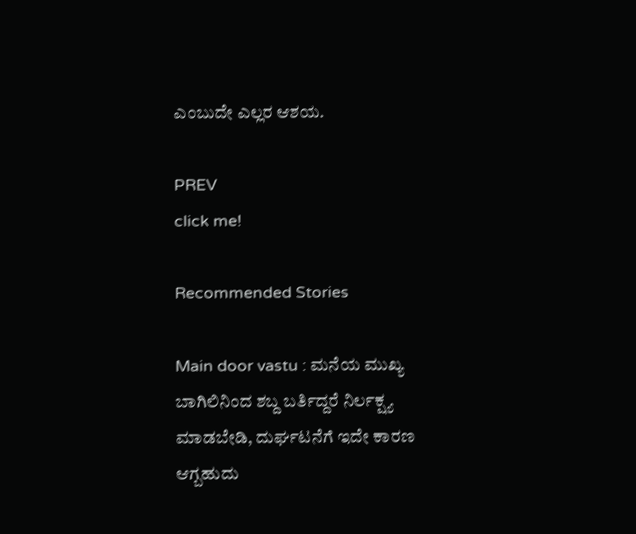ಎಂಬುದೇ ಎಲ್ಲರ ಆಶಯ.

PREV
click me!

Recommended Stories

Main door vastu : ಮನೆಯ ಮುಖ್ಯ ಬಾಗಿಲಿನಿಂದ ಶಬ್ದ ಬರ್ತಿದ್ದರೆ ನಿರ್ಲಕ್ಷ್ಯ ಮಾಡಬೇಡಿ, ದುರ್ಘಟನೆಗೆ ಇದೇ ಕಾರಣ ಆಗ್ಬಹುದು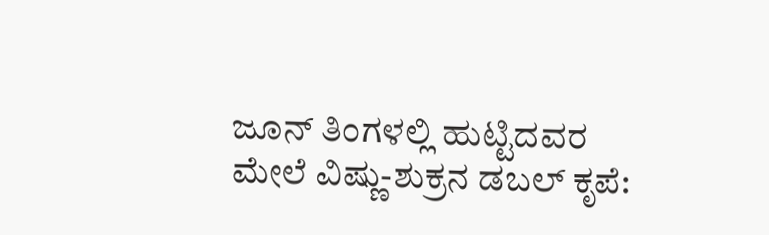ಜೂನ್ ತಿಂಗಳಲ್ಲಿ ಹುಟ್ಟಿದವರ ಮೇಲೆ ವಿಷ್ಣು-ಶುಕ್ರನ ಡಬಲ್ ಕೃಪೆ: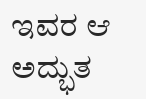ಇವರ ಆ ಅದ್ಭುತ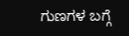ಗುಣಗಳ ಬಗ್ಗೆ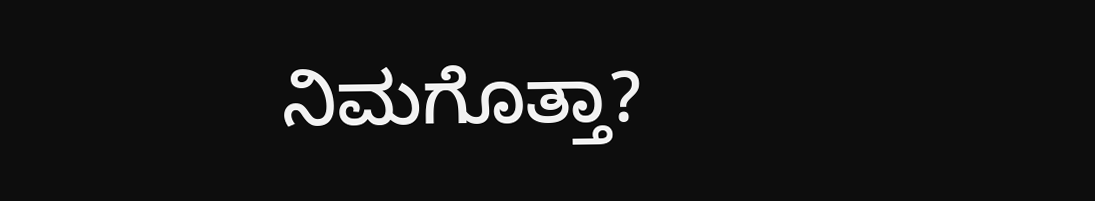ನಿಮಗೊತ್ತಾ?